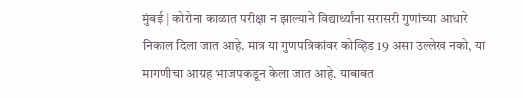मुंबई | कोरोना काळात परीक्षा न झाल्याने विद्यार्थ्यांना सरासरी गुणांच्या आधारे निकाल दिला जात आहे. मात्र या गुणपत्रिकांवर कोव्हिड 19 असा उल्लेख नको, या मागणीचा आग्रह भाजपकडून केला जात आहे. याबाबत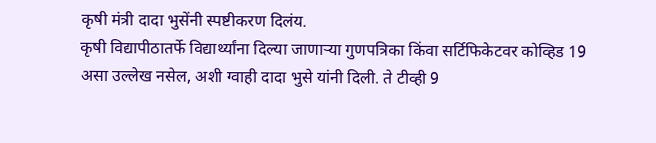कृषी मंत्री दादा भुसेंनी स्पष्टीकरण दिलंय.
कृषी विद्यापीठातर्फे विद्यार्थ्यांना दिल्या जाणाऱ्या गुणपत्रिका किंवा सर्टिफिकेटवर कोव्हिड 19 असा उल्लेख नसेल, अशी ग्वाही दादा भुसे यांनी दिली. ते टीव्ही 9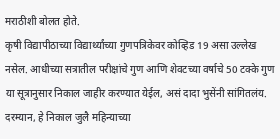मराठीशी बोलत होते.
कृषी विद्यापीठाच्या विद्यार्थ्यांच्या गुणपत्रिकेवर कोव्हिड 19 असा उल्लेख नसेल. आधीच्या सत्रातील परीक्षांचे गुण आणि शेवटच्या वर्षाचे 50 टक्के गुण या सूत्रानुसार निकाल जाहीर करण्यात येईल, असं दादा भुसेंनी सांगितलंय.
दरम्यान, हे निकाल जुलै महिन्याच्या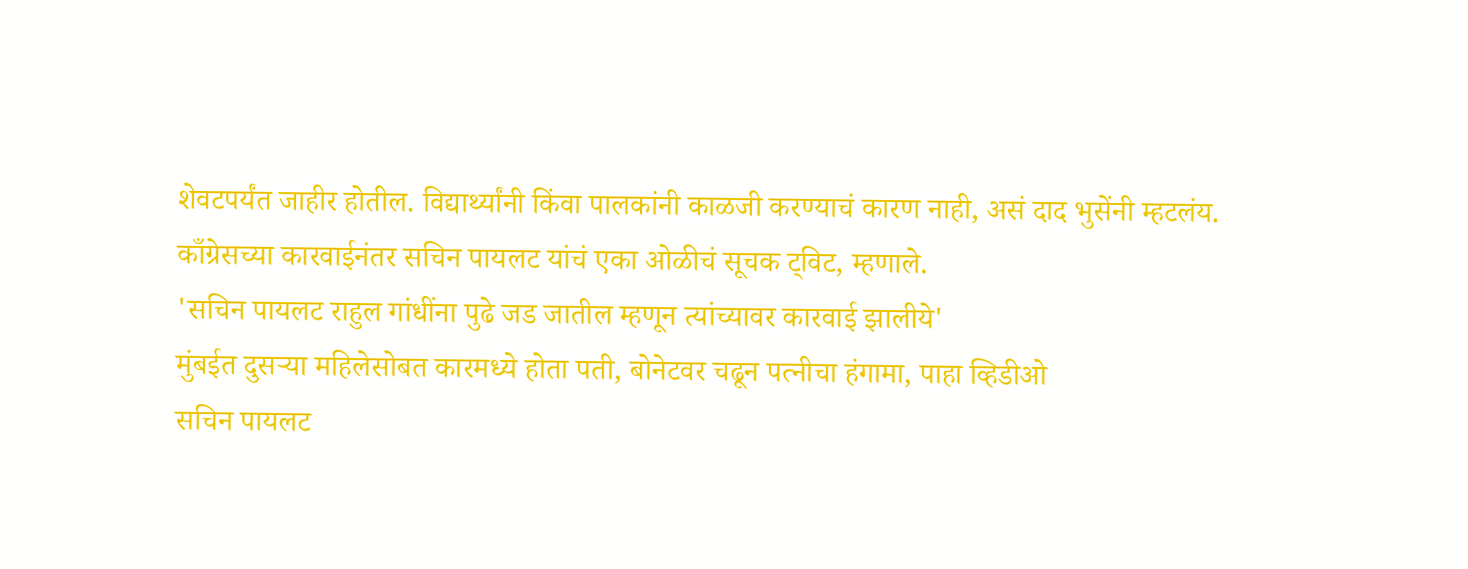शेवटपर्यंत जाहीर होतील. विद्यार्थ्यांनी किंवा पालकांनी काळजी करण्याचं कारण नाही, असं दाद भुसेंनी म्हटलंय.
काँग्रेसच्या कारवाईनंतर सचिन पायलट यांचं एका ओळीचं सूचक ट्विट, म्हणाले.
'सचिन पायलट राहुल गांधींना पुढे जड जातील म्हणून त्यांच्यावर कारवाई झालीये'
मुंबईत दुसऱ्या महिलेसोबत कारमध्ये होता पती, बोनेटवर चढून पत्नीचा हंगामा, पाहा व्हिडीओ
सचिन पायलट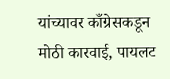यांच्यावर काँग्रेसकडून मोठी कारवाई, पायलट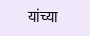यांच्या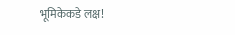भूमिकेकडे लक्ष!